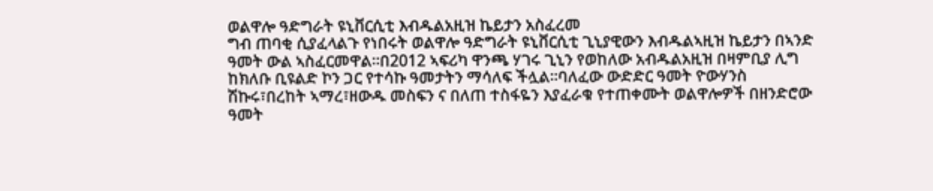ወልዋሎ ዓድግራት ዩኒቨርሲቲ እብዱልአዚዝ ኬይታን አስፈረመ
ግብ ጠባቂ ሲያፈላልጉ የነበሩት ወልዋሎ ዓድግራት ዩኒቨርሲቲ ጊኒያዊውን እብዱልኣዚዝ ኬይታን በኣንድ ዓመት ውል ኣስፈርመዋል።በ2012 ኣፍሪካ ዋንጫ ሃገሩ ጊኒን የወከለው አብዱልአዚዝ በዛምቢያ ሊግ ከክለቡ ቢዩልድ ኮን ጋር የተሳኩ ዓመታትን ማሳለፍ ችሏል።ባለፈው ውድድር ዓመት ዮውሃንስ ሽኩሩ፣በረከት ኣማረ፣ዘውዱ መስፍን ና በለጠ ተስፋዬን እያፈራቁ የተጠቀሙት ወልዋሎዎች በዘንድሮው ዓመት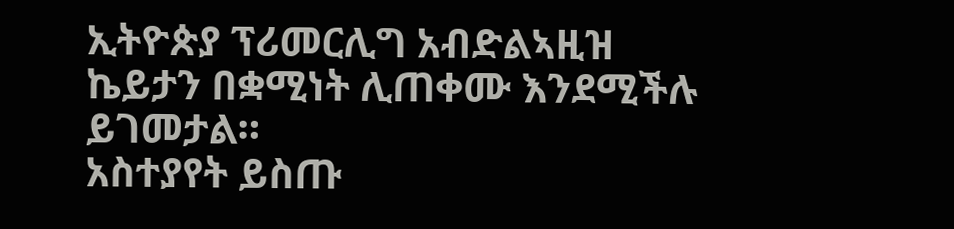ኢትዮጵያ ፕሪመርሊግ አብድልኣዚዝ ኬይታን በቋሚነት ሊጠቀሙ እንደሚችሉ ይገመታል።
አስተያየት ይስጡ